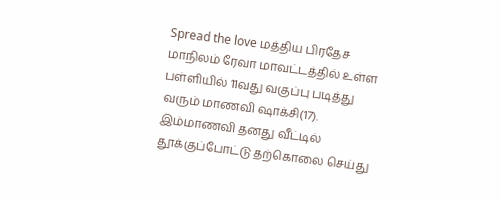Spread the love மத்திய பிரதேச மாநிலம் ரேவா மாவட்டத்தில் உள்ள பள்ளியில் 11வது வகுப்பு படித்து வரும் மாணவி ஷாக்சி(17). இம்மாணவி தனது வீட்டில் தூக்குப்போட்டு தற்கொலை செய்து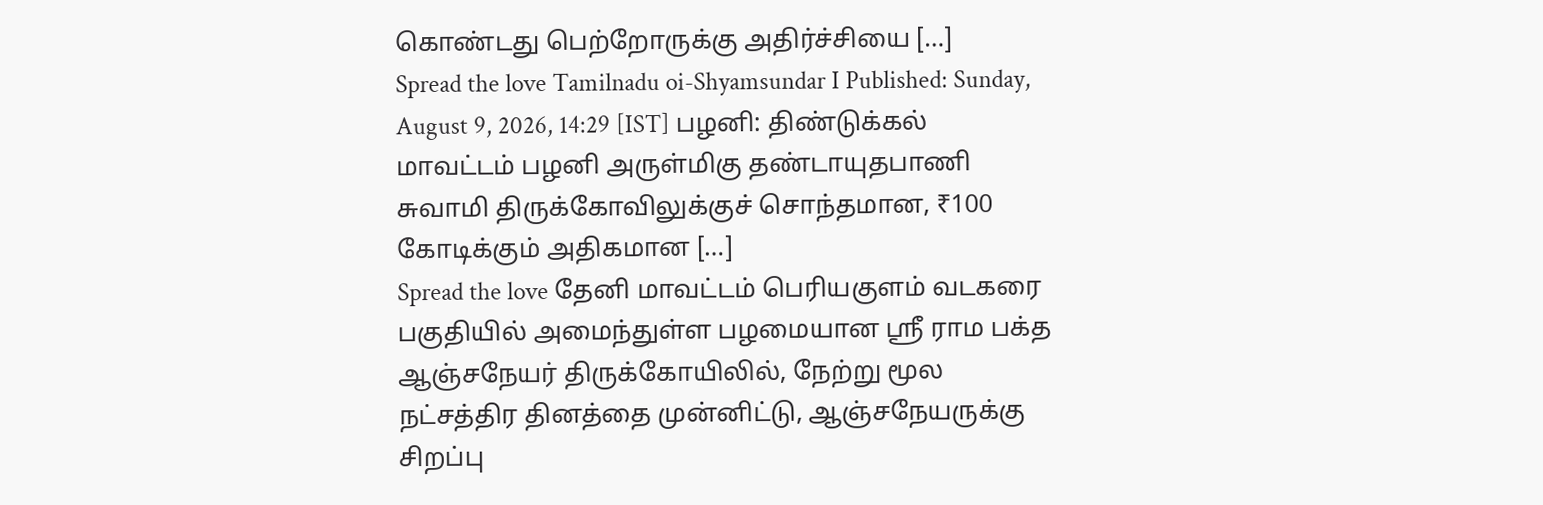கொண்டது பெற்றோருக்கு அதிர்ச்சியை […]
Spread the love Tamilnadu oi-Shyamsundar I Published: Sunday, August 9, 2026, 14:29 [IST] பழனி: திண்டுக்கல் மாவட்டம் பழனி அருள்மிகு தண்டாயுதபாணி சுவாமி திருக்கோவிலுக்குச் சொந்தமான, ₹100 கோடிக்கும் அதிகமான […]
Spread the love தேனி மாவட்டம் பெரியகுளம் வடகரை பகுதியில் அமைந்துள்ள பழமையான ஸ்ரீ ராம பக்த ஆஞ்சநேயர் திருக்கோயிலில், நேற்று மூல நட்சத்திர தினத்தை முன்னிட்டு, ஆஞ்சநேயருக்கு சிறப்பு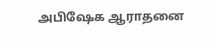அபிஷேக ஆராதனை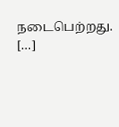நடைபெற்றது. […]